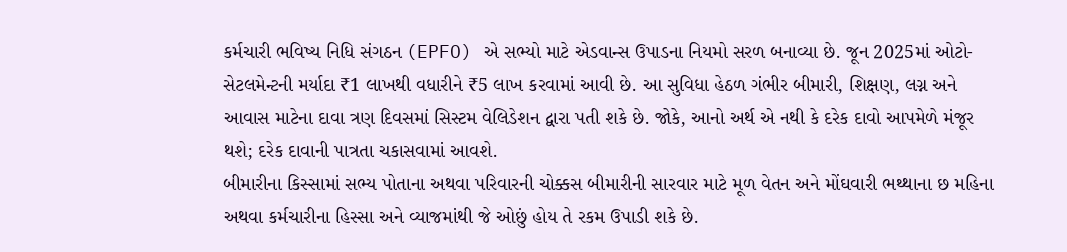કર્મચારી ભવિષ્ય નિધિ સંગઠન (EPFO) એ સભ્યો માટે એડવાન્સ ઉપાડના નિયમો સરળ બનાવ્યા છે. જૂન 2025માં ઓટો-સેટલમેન્ટની મર્યાદા ₹1 લાખથી વધારીને ₹5 લાખ કરવામાં આવી છે. આ સુવિધા હેઠળ ગંભીર બીમારી, શિક્ષણ, લગ્ન અને આવાસ માટેના દાવા ત્રણ દિવસમાં સિસ્ટમ વેલિડેશન દ્વારા પતી શકે છે. જોકે, આનો અર્થ એ નથી કે દરેક દાવો આપમેળે મંજૂર થશે; દરેક દાવાની પાત્રતા ચકાસવામાં આવશે.
બીમારીના કિસ્સામાં સભ્ય પોતાના અથવા પરિવારની ચોક્કસ બીમારીની સારવાર માટે મૂળ વેતન અને મોંઘવારી ભથ્થાના છ મહિના અથવા કર્મચારીના હિસ્સા અને વ્યાજમાંથી જે ઓછું હોય તે રકમ ઉપાડી શકે છે.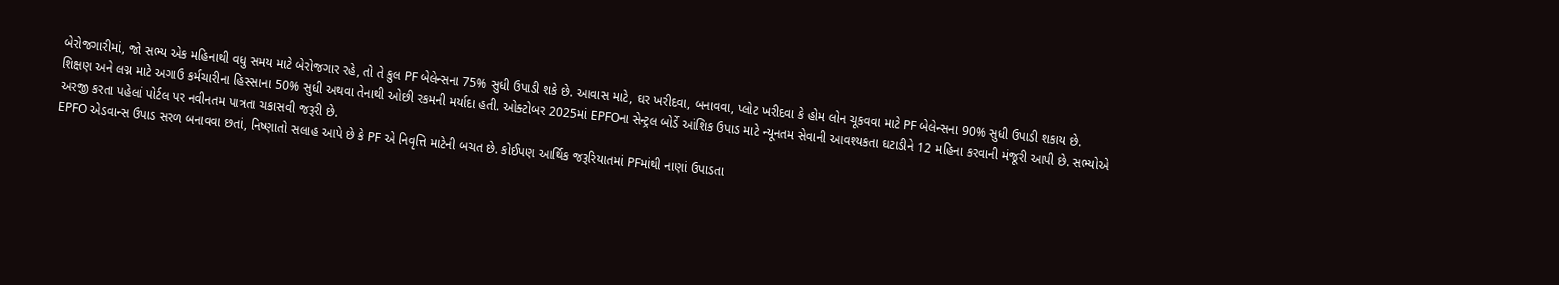બેરોજગારીમાં, જો સભ્ય એક મહિનાથી વધુ સમય માટે બેરોજગાર રહે, તો તે કુલ PF બેલેન્સના 75% સુધી ઉપાડી શકે છે. આવાસ માટે, ઘર ખરીદવા, બનાવવા, પ્લોટ ખરીદવા કે હોમ લોન ચૂકવવા માટે PF બેલેન્સના 90% સુધી ઉપાડી શકાય છે.
શિક્ષણ અને લગ્ન માટે અગાઉ કર્મચારીના હિસ્સાના 50% સુધી અથવા તેનાથી ઓછી રકમની મર્યાદા હતી. ઓક્ટોબર 2025માં EPFOના સેન્ટ્રલ બોર્ડે આંશિક ઉપાડ માટે ન્યૂનતમ સેવાની આવશ્યકતા ઘટાડીને 12 મહિના કરવાની મંજૂરી આપી છે. સભ્યોએ અરજી કરતા પહેલાં પોર્ટલ પર નવીનતમ પાત્રતા ચકાસવી જરૂરી છે.
EPFO એડવાન્સ ઉપાડ સરળ બનાવવા છતાં, નિષ્ણાતો સલાહ આપે છે કે PF એ નિવૃત્તિ માટેની બચત છે. કોઈપણ આર્થિક જરૂરિયાતમાં PFમાંથી નાણાં ઉપાડતા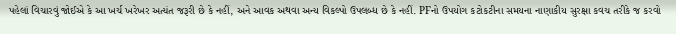પહેલાં વિચારવું જોઈએ કે આ ખર્ચ ખરેખર અત્યંત જરૂરી છે કે નહીં, અને આવક અથવા અન્ય વિકલ્પો ઉપલબ્ધ છે કે નહીં. PFનો ઉપયોગ કટોકટીના સમયના નાણાકીય સુરક્ષા કવચ તરીકે જ કરવો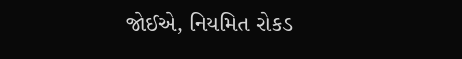જોઈએ, નિયમિત રોકડ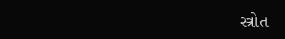સ્ત્રોત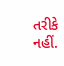તરીકે નહીં.